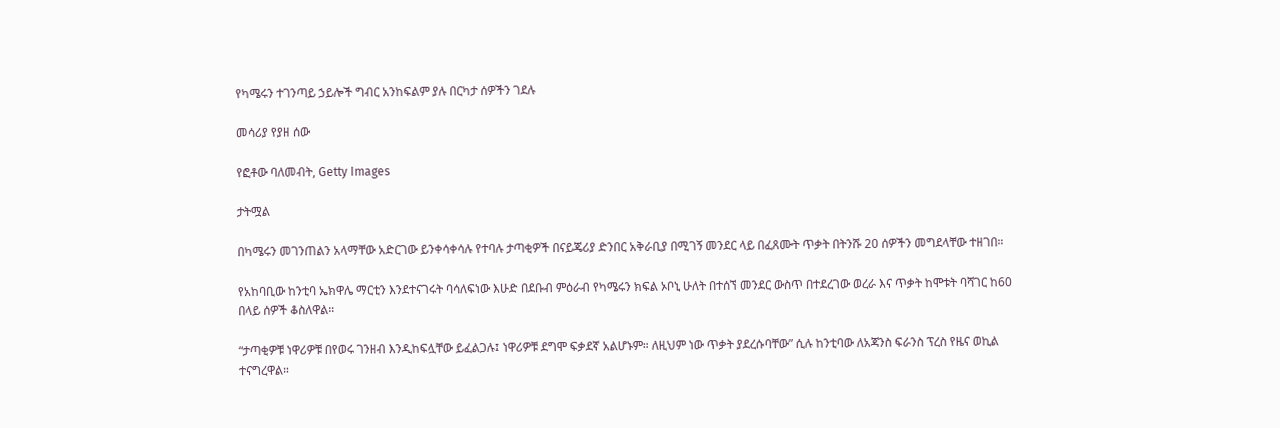የካሜሩን ተገንጣይ ኃይሎች ግብር አንከፍልም ያሉ በርካታ ሰዎችን ገደሉ

መሳሪያ የያዘ ሰው

የፎቶው ባለመብት, Getty Images

ታትሟል

በካሜሩን መገንጠልን አላማቸው አድርገው ይንቀሳቀሳሉ የተባሉ ታጣቂዎች በናይጄሪያ ድንበር አቅራቢያ በሚገኝ መንደር ላይ በፈጸሙት ጥቃት በትንሹ 20 ሰዎችን መግደላቸው ተዘገበ።

የአከባቢው ከንቲባ ኤክዋሌ ማርቲን እንደተናገሩት ባሳለፍነው እሁድ በደቡብ ምዕራብ የካሜሩን ክፍል ኦቦኒ ሁለት በተሰኘ መንደር ውስጥ በተደረገው ወረራ እና ጥቃት ከሞቱት ባሻገር ከ60 በላይ ሰዎች ቆስለዋል።

“ታጣቂዎቹ ነዋሪዎቹ በየወሩ ገንዘብ እንዲከፍሏቸው ይፈልጋሉ፤ ነዋሪዎቹ ደግሞ ፍቃደኛ አልሆኑም። ለዚህም ነው ጥቃት ያደረሱባቸው” ሲሉ ከንቲባው ለአጃንስ ፍራንስ ፕረስ የዜና ወኪል ተናግረዋል።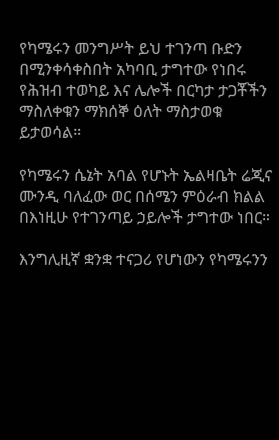የካሜሩን መንግሥት ይህ ተገንጣ ቡድን በሚንቀሳቀስበት አካባቢ ታግተው የነበሩ የሕዝብ ተወካይ እና ሌሎች በርካታ ታጋቾችን ማስለቀቁን ማክሰኞ ዕለት ማስታወቁ ይታወሳል።

የካሜሩን ሴኔት አባል የሆኑት ኤልዛቤት ሬጂና ሙንዲ ባለፈው ወር በሰሜን ምዕራብ ክልል በእነዚሁ የተገንጣይ ኃይሎች ታግተው ነበር።

እንግሊዚኛ ቋንቋ ተናጋሪ የሆነውን የካሜሩንን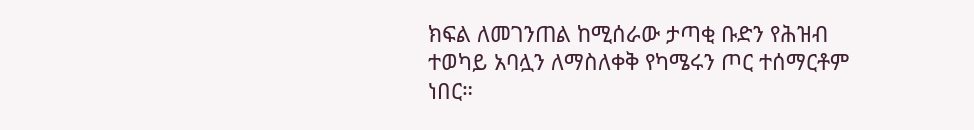ክፍል ለመገንጠል ከሚሰራው ታጣቂ ቡድን የሕዝብ ተወካይ አባሏን ለማስለቀቅ የካሜሩን ጦር ተሰማርቶም ነበር።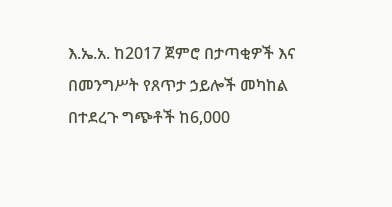እ.ኤ.አ. ከ2017 ጀምሮ በታጣቂዎች እና በመንግሥት የጸጥታ ኃይሎች መካከል በተደረጉ ግጭቶች ከ6,000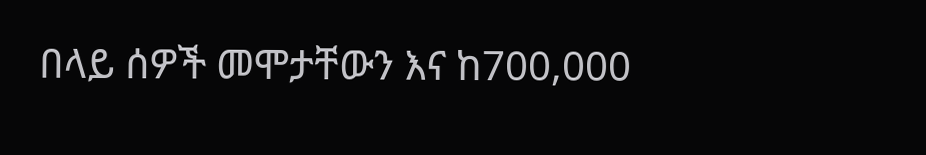በላይ ሰዎች መሞታቸውን እና ከ700,000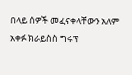በላይ ሰዎች መፈናቀላቸውን አለም አቀፉ ክራይስስ ግሩፕ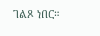ገልጾ ነበር።